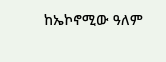ከኤኮኖሚው ዓለም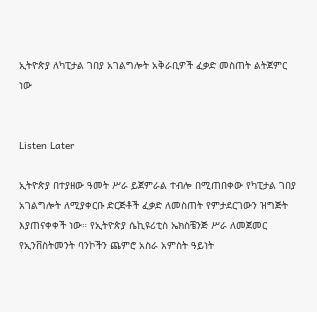ኢትዮጵያ ለካፒታል ገበያ አገልግሎት አቅራቢዎች ፈቃድ መስጠት ልትጀምር ነው


Listen Later

ኢትዮጵያ በተያዘው ዓመት ሥራ ይጀምራል ተብሎ በሚጠበቀው የካፒታል ገበያ አገልግሎት ለሚያቀርቡ ድርጅቶች ፈቃድ ለመስጠት የምታደርገውን ዝግጅት እያጠናቀቀች ነው። የኢትዮጵያ ሴኪዩሪቲስ ኤክስቼንጅ ሥራ ለመጀመር የኢንቨስትመንት ባንኮችን ጨምሮ አስራ አምስት ዓይነት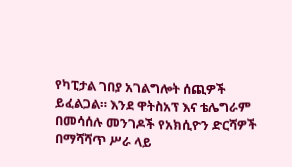የካፒታል ገበያ አገልግሎት ሰጪዎች ይፈልጋል። እንደ ዋትስአፕ እና ቴሌግራም በመሳሰሉ መንገዶች የአክሲዮን ድርሻዎች በማሻሻጥ ሥራ ላይ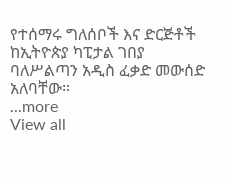የተሰማሩ ግለሰቦች እና ድርጅቶች ከኢትዮጵያ ካፒታል ገበያ ባለሥልጣን አዲስ ፈቃድ መውሰድ አለባቸው።
...more
View all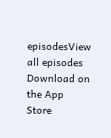episodesView all episodes
Download on the App Store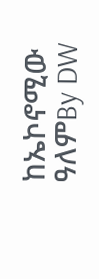ከኤኮኖሚው ዓለምBy DW